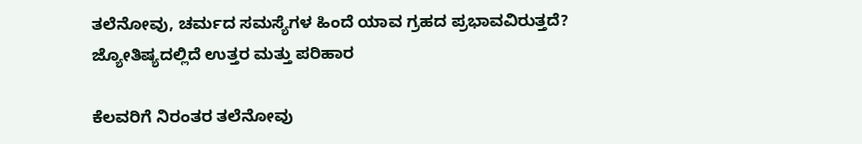ತಲೆನೋವು, ಚರ್ಮದ ಸಮಸ್ಯೆಗಳ ಹಿಂದೆ ಯಾವ ಗ್ರಹದ ಪ್ರಭಾವವಿರುತ್ತದೆ? ಜ್ಯೋತಿಷ್ಯದಲ್ಲಿದೆ ಉತ್ತರ ಮತ್ತು ಪರಿಹಾರ

ಕೆಲವರಿಗೆ ನಿರಂತರ ತಲೆನೋವು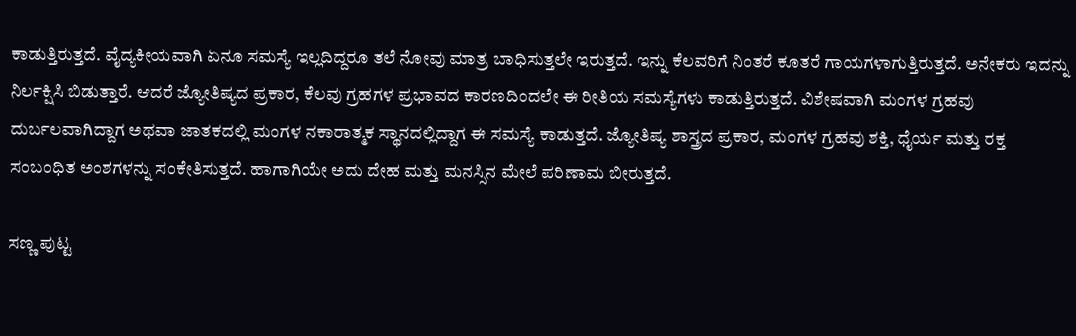ಕಾಡುತ್ತಿರುತ್ತದೆ. ವೈದ್ಯಕೀಯವಾಗಿ ಏನೂ ಸಮಸ್ಯೆ ಇಲ್ಲದಿದ್ದರೂ ತಲೆ ನೋವು ಮಾತ್ರ ಬಾಧಿಸುತ್ತಲೇ ಇರುತ್ತದೆ. ಇನ್ನು ಕೆಲವರಿಗೆ ನಿಂತರೆ ಕೂತರೆ ಗಾಯಗಳಾಗುತ್ತಿರುತ್ತದೆ. ಅನೇಕರು ಇದನ್ನು ನಿರ್ಲಕ್ಷಿಸಿ ಬಿಡುತ್ತಾರೆ. ಆದರೆ ಜ್ಯೋತಿಷ್ಯದ ಪ್ರಕಾರ, ಕೆಲವು ಗ್ರಹಗಳ ಪ್ರಭಾವದ ಕಾರಣದಿಂದಲೇ ಈ ರೀತಿಯ ಸಮಸ್ಯೆಗಳು ಕಾಡುತ್ತಿರುತ್ತದೆ. ವಿಶೇಷವಾಗಿ ಮಂಗಳ ಗ್ರಹವು ದುರ್ಬಲವಾಗಿದ್ದಾಗ ಅಥವಾ ಜಾತಕದಲ್ಲಿ ಮಂಗಳ ನಕಾರಾತ್ಮಕ ಸ್ಥಾನದಲ್ಲಿದ್ದಾಗ ಈ ಸಮಸ್ಯೆ ಕಾಡುತ್ತದೆ. ಜ್ಯೋತಿಷ್ಯ ಶಾಸ್ತ್ರದ ಪ್ರಕಾರ, ಮಂಗಳ ಗ್ರಹವು ಶಕ್ತಿ, ಧೈರ್ಯ ಮತ್ತು ರಕ್ತ ಸಂಬಂಧಿತ ಅಂಶಗಳನ್ನು ಸಂಕೇತಿಸುತ್ತದೆ. ಹಾಗಾಗಿಯೇ ಅದು ದೇಹ ಮತ್ತು ಮನಸ್ಸಿನ ಮೇಲೆ ಪರಿಣಾಮ ಬೀರುತ್ತದೆ.

ಸಣ್ಣ ಪುಟ್ಟ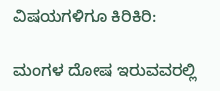ವಿಷಯಗಳಿಗೂ ಕಿರಿಕಿರಿ:

ಮಂಗಳ ದೋಷ ಇರುವವರಲ್ಲಿ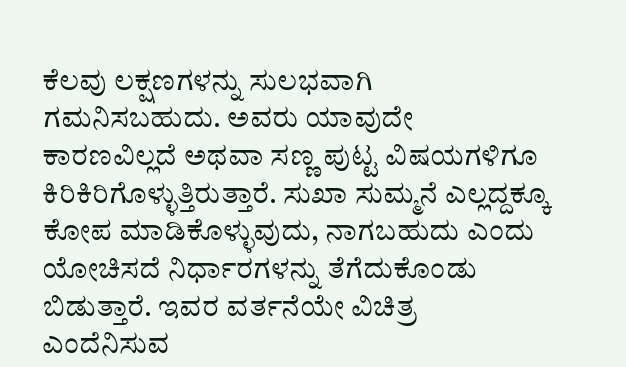ಕೆಲವು ಲಕ್ಷಣಗಳನ್ನು ಸುಲಭವಾಗಿ ಗಮನಿಸಬಹುದು. ಅವರು ಯಾವುದೇ ಕಾರಣವಿಲ್ಲದೆ ಅಥವಾ ಸಣ್ಣ ಪುಟ್ಟ ವಿಷಯಗಳಿಗೂ ಕಿರಿಕಿರಿಗೊಳ್ಳುತ್ತಿರುತ್ತಾರೆ. ಸುಖಾ ಸುಮ್ಮನೆ ಎಲ್ಲದ್ದಕ್ಕೂ ಕೋಪ ಮಾಡಿಕೊಳ್ಳುವುದು, ನಾಗಬಹುದು ಎಂದು ಯೋಚಿಸದೆ ನಿರ್ಧಾರಗಳನ್ನು ತೆಗೆದುಕೊಂಡು ಬಿಡುತ್ತಾರೆ. ಇವರ ವರ್ತನೆಯೇ ವಿಚಿತ್ರ ಎಂದೆನಿಸುವ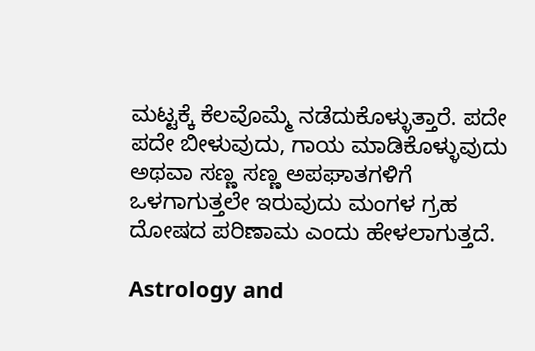ಮಟ್ಟಕ್ಕೆ ಕೆಲವೊಮ್ಮೆ ನಡೆದುಕೊಳ್ಳುತ್ತಾರೆ. ಪದೇ ಪದೇ ಬೀಳುವುದು, ಗಾಯ ಮಾಡಿಕೊಳ್ಳುವುದು ಅಥವಾ ಸಣ್ಣ ಸಣ್ಣ ಅಪಘಾತಗಳಿಗೆ ಒಳಗಾಗುತ್ತಲೇ ಇರುವುದು ಮಂಗಳ ಗ್ರಹ ದೋಷದ ಪರಿಣಾಮ ಎಂದು ಹೇಳಲಾಗುತ್ತದೆ.

Astrology and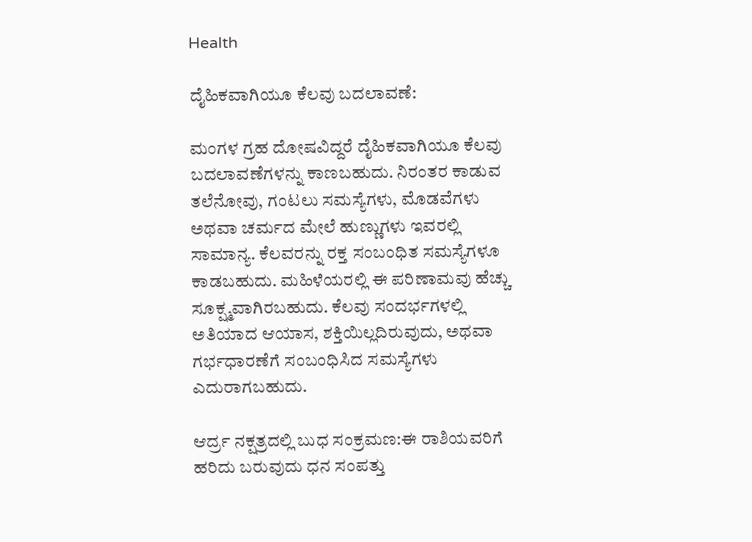Health

ದೈಹಿಕವಾಗಿಯೂ ಕೆಲವು ಬದಲಾವಣೆ:

ಮಂಗಳ ಗ್ರಹ ದೋಷವಿದ್ದರೆ ದೈಹಿಕವಾಗಿಯೂ ಕೆಲವು ಬದಲಾವಣೆಗಳನ್ನು ಕಾಣಬಹುದು. ನಿರಂತರ ಕಾಡುವ ತಲೆನೋವು, ಗಂಟಲು ಸಮಸ್ಯೆಗಳು, ಮೊಡವೆಗಳು ಅಥವಾ ಚರ್ಮದ ಮೇಲೆ ಹುಣ್ಣುಗಳು ಇವರಲ್ಲಿ ಸಾಮಾನ್ಯ. ಕೆಲವರನ್ನು ರಕ್ತ ಸಂಬಂಧಿತ ಸಮಸ್ಯೆಗಳೂ ಕಾಡಬಹುದು. ಮಹಿಳೆಯರಲ್ಲಿ ಈ ಪರಿಣಾಮವು ಹೆಚ್ಚು ಸೂಕ್ಷ್ಮವಾಗಿರಬಹುದು. ಕೆಲವು ಸಂದರ್ಭಗಳಲ್ಲಿ ಅತಿಯಾದ ಆಯಾಸ, ಶಕ್ತಿಯಿಲ್ಲದಿರುವುದು, ಅಥವಾ ಗರ್ಭಧಾರಣೆಗೆ ಸಂಬಂಧಿಸಿದ ಸಮಸ್ಯೆಗಳು ಎದುರಾಗಬಹುದು.

ಆರ್ದ್ರ ನಕ್ಷತ್ರದಲ್ಲಿ ಬುಧ ಸಂಕ್ರಮಣ:ಈ ರಾಶಿಯವರಿಗೆ ಹರಿದು ಬರುವುದು ಧನ ಸಂಪತ್ತು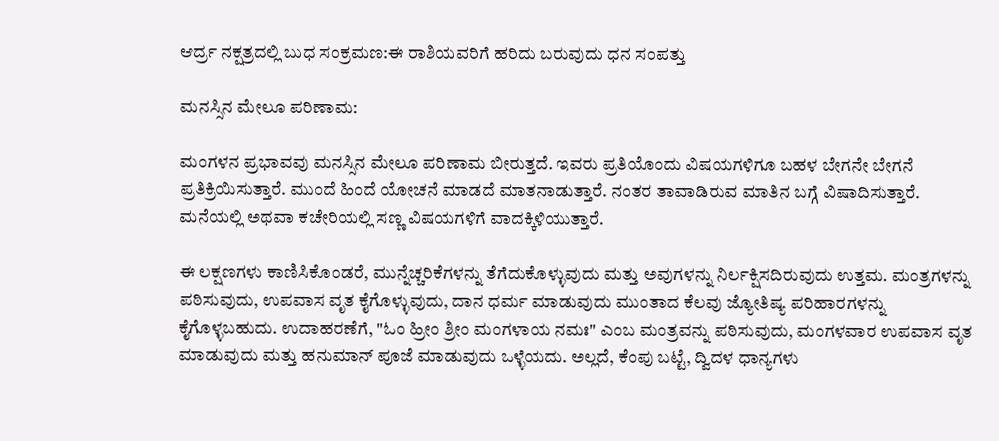ಆರ್ದ್ರ ನಕ್ಷತ್ರದಲ್ಲಿ ಬುಧ ಸಂಕ್ರಮಣ:ಈ ರಾಶಿಯವರಿಗೆ ಹರಿದು ಬರುವುದು ಧನ ಸಂಪತ್ತು

ಮನಸ್ಸಿನ ಮೇಲೂ ಪರಿಣಾಮ:

ಮಂಗಳನ ಪ್ರಭಾವವು ಮನಸ್ಸಿನ ಮೇಲೂ ಪರಿಣಾಮ ಬೀರುತ್ತದೆ. ಇವರು ಪ್ರತಿಯೊಂದು ವಿಷಯಗಳಿಗೂ ಬಹಳ ಬೇಗನೇ ಬೇಗನೆ ಪ್ರತಿಕ್ರಿಯಿಸುತ್ತಾರೆ. ಮುಂದೆ ಹಿಂದೆ ಯೋಚನೆ ಮಾಡದೆ ಮಾತನಾಡುತ್ತಾರೆ. ನಂತರ ತಾವಾಡಿರುವ ಮಾತಿನ ಬಗ್ಗೆ ವಿಷಾದಿಸುತ್ತಾರೆ. ಮನೆಯಲ್ಲಿ ಅಥವಾ ಕಚೇರಿಯಲ್ಲಿ ಸಣ್ಣ ವಿಷಯಗಳಿಗೆ ವಾದಕ್ಕಿಳಿಯುತ್ತಾರೆ.

ಈ ಲಕ್ಷಣಗಳು ಕಾಣಿಸಿಕೊಂಡರೆ, ಮುನ್ನೆಚ್ಚರಿಕೆಗಳನ್ನು ತೆಗೆದುಕೊಳ್ಳುವುದು ಮತ್ತು ಅವುಗಳನ್ನು ನಿರ್ಲಕ್ಷಿಸದಿರುವುದು ಉತ್ತಮ. ಮಂತ್ರಗಳನ್ನು ಪಠಿಸುವುದು, ಉಪವಾಸ ವೃತ ಕೈಗೊಳ್ಳುವುದು, ದಾನ ಧರ್ಮ ಮಾಡುವುದು ಮುಂತಾದ ಕೆಲವು ಜ್ಯೋತಿಷ್ಯ ಪರಿಹಾರಗಳನ್ನು ಕೈಗೊಳ್ಳಬಹುದು. ಉದಾಹರಣೆಗೆ, "ಓಂ ಹ್ರೀಂ ಶ್ರೀಂ ಮಂಗಳಾಯ ನಮಃ" ಎಂಬ ಮಂತ್ರವನ್ನು ಪಠಿಸುವುದು, ಮಂಗಳವಾರ ಉಪವಾಸ ವೃತ ಮಾಡುವುದು ಮತ್ತು ಹನುಮಾನ್ ಪೂಜೆ ಮಾಡುವುದು ಒಳ್ಳೆಯದು. ಅಲ್ಲದೆ, ಕೆಂಪು ಬಟ್ಟೆ, ದ್ವಿದಳ ಧಾನ್ಯಗಳು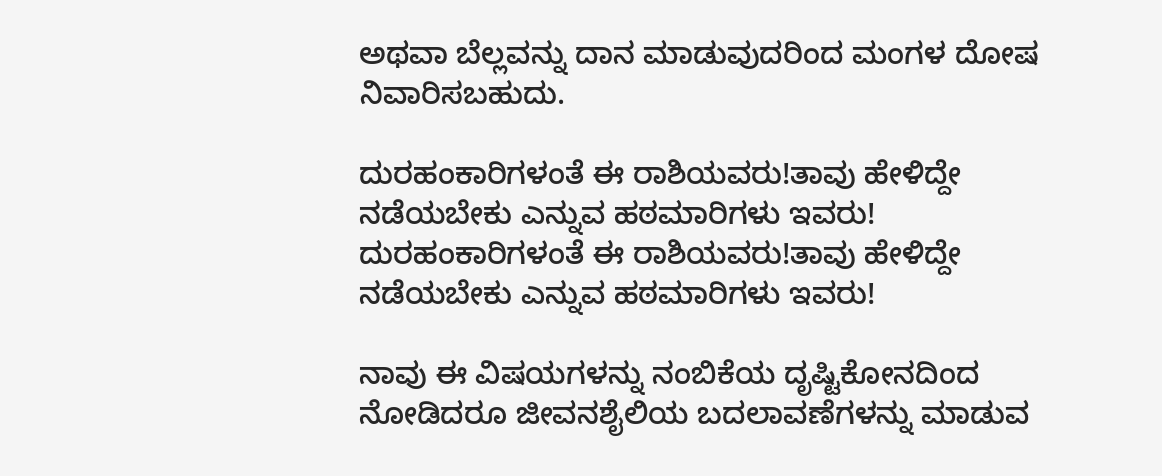ಅಥವಾ ಬೆಲ್ಲವನ್ನು ದಾನ ಮಾಡುವುದರಿಂದ ಮಂಗಳ ದೋಷ ನಿವಾರಿಸಬಹುದು.

ದುರಹಂಕಾರಿಗಳಂತೆ ಈ ರಾಶಿಯವರು!ತಾವು ಹೇಳಿದ್ದೇ ನಡೆಯಬೇಕು ಎನ್ನುವ ಹಠಮಾರಿಗಳು ಇವರು!
ದುರಹಂಕಾರಿಗಳಂತೆ ಈ ರಾಶಿಯವರು!ತಾವು ಹೇಳಿದ್ದೇ ನಡೆಯಬೇಕು ಎನ್ನುವ ಹಠಮಾರಿಗಳು ಇವರು!

ನಾವು ಈ ವಿಷಯಗಳನ್ನು ನಂಬಿಕೆಯ ದೃಷ್ಟಿಕೋನದಿಂದ ನೋಡಿದರೂ ಜೀವನಶೈಲಿಯ ಬದಲಾವಣೆಗಳನ್ನು ಮಾಡುವ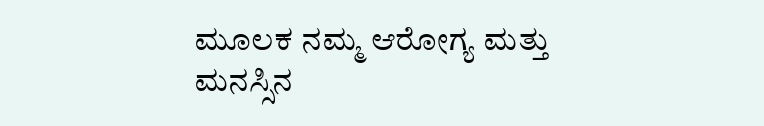ಮೂಲಕ ನಮ್ಮ ಆರೋಗ್ಯ ಮತ್ತು ಮನಸ್ಸಿನ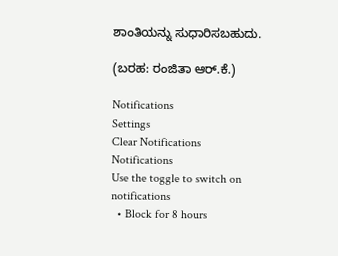ಶಾಂತಿಯನ್ನು ಸುಧಾರಿಸಬಹುದು.

(ಬರಹ: ರಂಜಿತಾ ಆರ್.ಕೆ.)

Notifications
Settings
Clear Notifications
Notifications
Use the toggle to switch on notifications
  • Block for 8 hours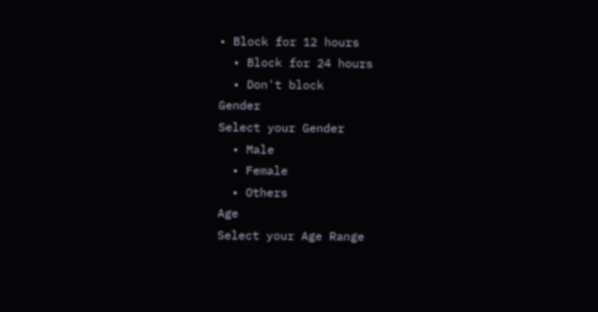• Block for 12 hours
  • Block for 24 hours
  • Don't block
Gender
Select your Gender
  • Male
  • Female
  • Others
Age
Select your Age Range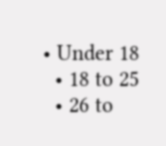• Under 18
  • 18 to 25
  • 26 to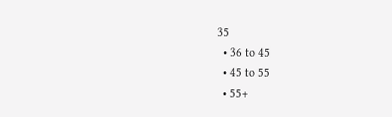35
  • 36 to 45
  • 45 to 55
  • 55+